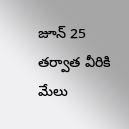జూన్ 25 తర్వాత వీరికి మేలు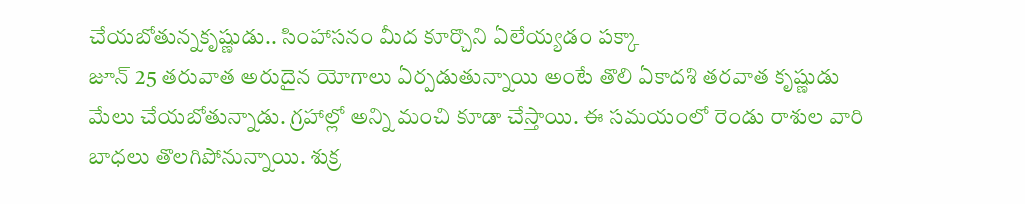చేయబోతున్నకృష్ణుడు.. సింహాసనం మీద కూర్చొని ఏలేయ్యడం పక్కా
జూన్ 25 తరువాత అరుదైన యోగాలు ఏర్పడుతున్నాయి అంటే తొలి ఏకాదశి తరవాత కృష్ణుడు మేలు చేయబోతున్నాడు. గ్రహాల్లో అన్ని మంచి కూడా చేస్తాయి. ఈ సమయంలో రెండు రాశుల వారి బాధలు తొలగిపోనున్నాయి. శుక్ర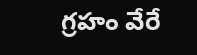గ్రహం వేరే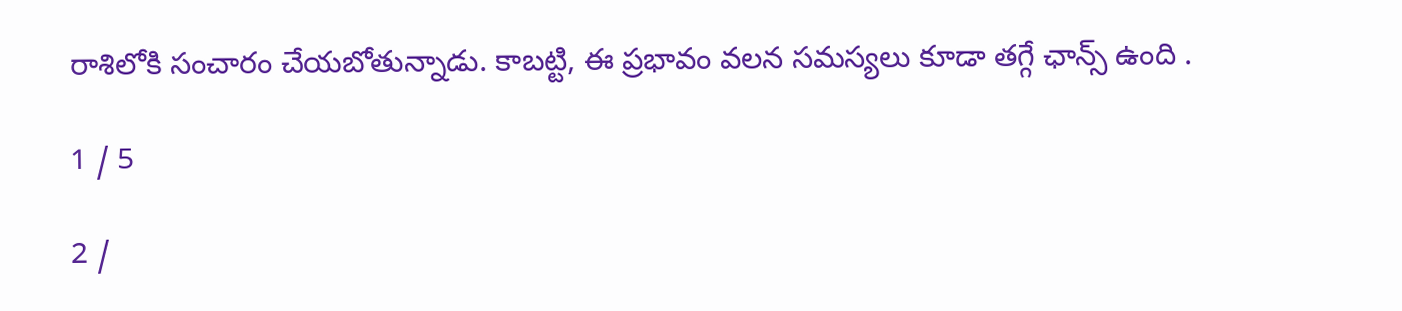రాశిలోకి సంచారం చేయబోతున్నాడు. కాబట్టి, ఈ ప్రభావం వలన సమస్యలు కూడా తగ్గే ఛాన్స్ ఉంది .

1 / 5

2 /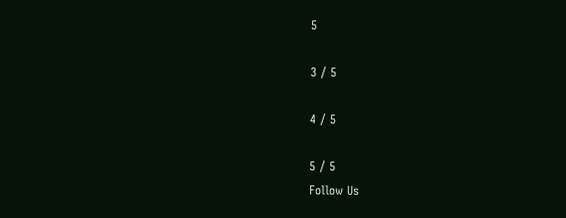5

3 / 5

4 / 5

5 / 5
Follow Us